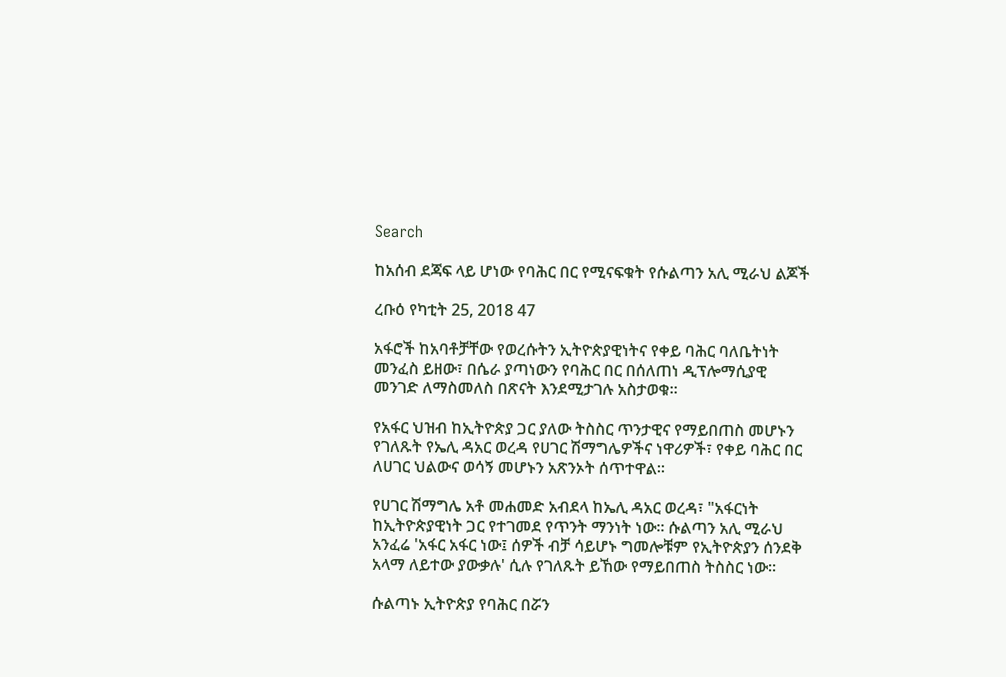Search

ከአሰብ ደጃፍ ላይ ሆነው የባሕር በር የሚናፍቁት የሱልጣን አሊ ሚራህ ልጆች

ረቡዕ የካቲት 25, 2018 47

አፋሮች ከአባቶቻቸው የወረሱትን ኢትዮጵያዊነትና የቀይ ባሕር ባለቤትነት መንፈስ ይዘው፣ በሴራ ያጣነውን የባሕር በር በሰለጠነ ዲፕሎማሲያዊ መንገድ ለማስመለስ በጽናት እንደሚታገሉ አስታወቁ።

የአፋር ህዝብ ከኢትዮጵያ ጋር ያለው ትስስር ጥንታዊና የማይበጠስ መሆኑን የገለጹት የኤሊ ዳአር ወረዳ የሀገር ሽማግሌዎችና ነዋሪዎች፣ የቀይ ባሕር በር ለሀገር ህልውና ወሳኝ መሆኑን አጽንኦት ሰጥተዋል።

የሀገር ሽማግሌ አቶ መሐመድ አብደላ ከኤሊ ዳአር ወረዳ፣ "አፋርነት ከኢትዮጵያዊነት ጋር የተገመደ የጥንት ማንነት ነው። ሱልጣን አሊ ሚራህ አንፈሬ 'አፋር አፋር ነው፤ ሰዎች ብቻ ሳይሆኑ ግመሎቹም የኢትዮጵያን ሰንደቅ አላማ ለይተው ያውቃሉ' ሲሉ የገለጹት ይኸው የማይበጠስ ትስስር ነው።

ሱልጣኑ ኢትዮጵያ የባሕር በሯን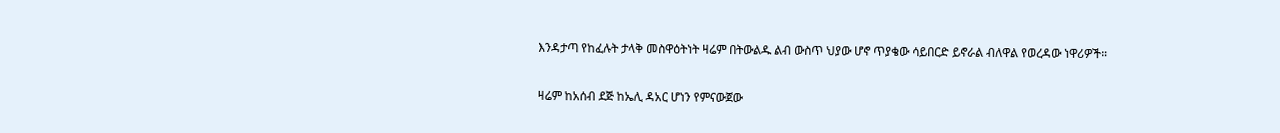እንዳታጣ የከፈሉት ታላቅ መስዋዕትነት ዛሬም በትውልዱ ልብ ውስጥ ህያው ሆኖ ጥያቄው ሳይበርድ ይኖራል ብለዋል የወረዳው ነዋሪዎች።

ዛሬም ከአሰብ ደጅ ከኤሊ ዳአር ሆነን የምናውጀው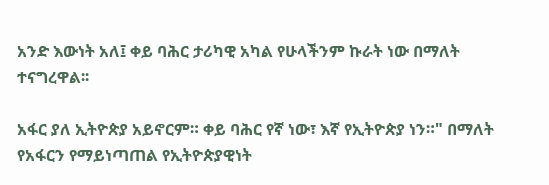አንድ እውነት አለ፤ ቀይ ባሕር ታሪካዊ አካል የሁላችንም ኩራት ነው በማለት ተናግረዋል፡፡

አፋር ያለ ኢትዮጵያ አይኖርም። ቀይ ባሕር የኛ ነው፣ እኛ የኢትዮጵያ ነን።" በማለት የአፋርን የማይነጣጠል የኢትዮጵያዊነት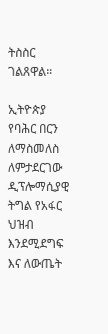ትስስር ገልጸዋል።

ኢትዮጵያ የባሕር በርን ለማስመለስ ለምታደርገው ዲፕሎማሲያዊ ትግል የአፋር ህዝብ እንደሚደግፍ እና ለውጤት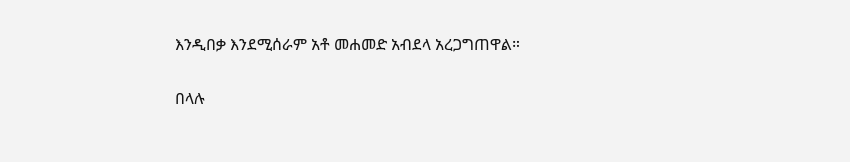እንዲበቃ እንደሚሰራም አቶ መሐመድ አብደላ አረጋግጠዋል።

በላሉ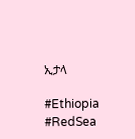ኢታላ

#Ethiopia #RedSea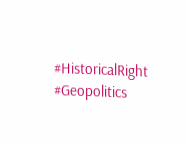#HistoricalRight #Geopolitics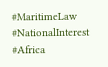#MaritimeLaw #NationalInterest #Africa